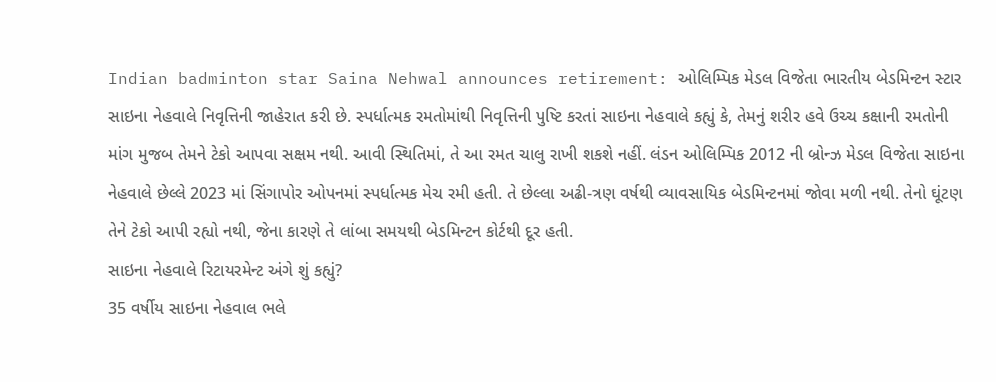Indian badminton star Saina Nehwal announces retirement: ઓલિમ્પિક મેડલ વિજેતા ભારતીય બેડમિન્ટન સ્ટાર સાઇના નેહવાલે નિવૃત્તિની જાહેરાત કરી છે. સ્પર્ધાત્મક રમતોમાંથી નિવૃત્તિની પુષ્ટિ કરતાં સાઇના નેહવાલે કહ્યું કે, તેમનું શરીર હવે ઉચ્ચ કક્ષાની રમતોની માંગ મુજબ તેમને ટેકો આપવા સક્ષમ નથી. આવી સ્થિતિમાં, તે આ રમત ચાલુ રાખી શકશે નહીં. લંડન ઓલિમ્પિક 2012 ની બ્રોન્ઝ મેડલ વિજેતા સાઇના નેહવાલે છેલ્લે 2023 માં સિંગાપોર ઓપનમાં સ્પર્ધાત્મક મેચ રમી હતી. તે છેલ્લા અઢી-ત્રણ વર્ષથી વ્યાવસાયિક બેડમિન્ટનમાં જોવા મળી નથી. તેનો ઘૂંટણ તેને ટેકો આપી રહ્યો નથી, જેના કારણે તે લાંબા સમયથી બેડમિન્ટન કોર્ટથી દૂર હતી.
સાઇના નેહવાલે રિટાયરમેન્ટ અંગે શું કહ્યું?
35 વર્ષીય સાઇના નેહવાલ ભલે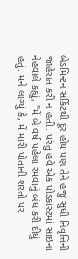બેડમિન્ટન સર્કિટથી દૂર હોય પણ તેને હજુ સુધી નિવૃત્તિની જાહેરાત કરી ન હતી. પરંતુ હવે એક પોડકાસ્ટમાં સાઇના નેહવાલે કહ્યું, "મેં બે વર્ષ પહેલા રમવાનું બંધ કરી દીધું હતું. મને લાગ્યું કે, મેં મારી પોતાની શરતો પર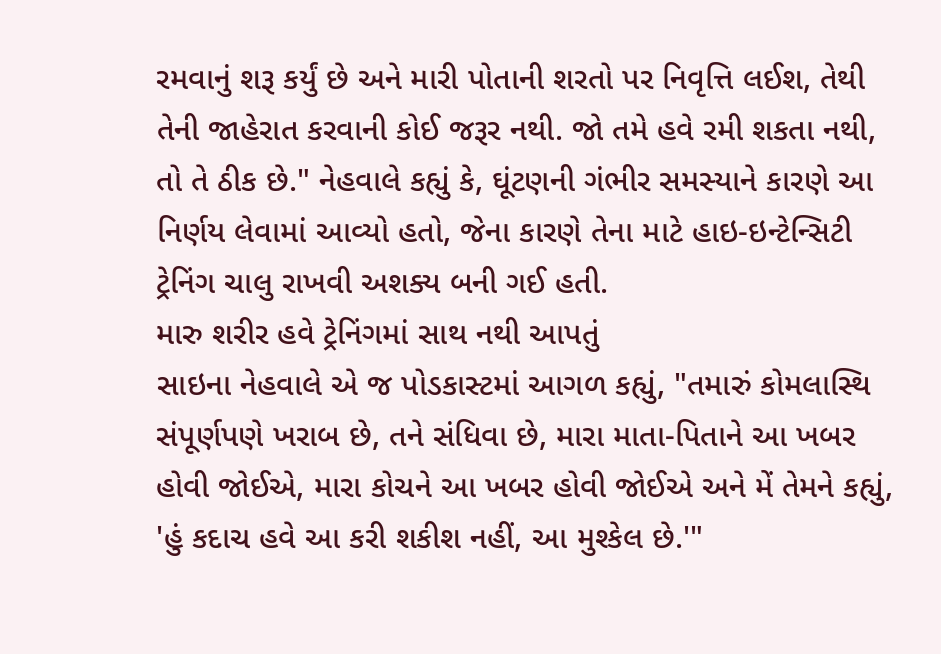રમવાનું શરૂ કર્યું છે અને મારી પોતાની શરતો પર નિવૃત્તિ લઈશ, તેથી તેની જાહેરાત કરવાની કોઈ જરૂર નથી. જો તમે હવે રમી શકતા નથી, તો તે ઠીક છે." નેહવાલે કહ્યું કે, ઘૂંટણની ગંભીર સમસ્યાને કારણે આ નિર્ણય લેવામાં આવ્યો હતો, જેના કારણે તેના માટે હાઇ-ઇન્ટેન્સિટી ટ્રેનિંગ ચાલુ રાખવી અશક્ય બની ગઈ હતી.
મારુ શરીર હવે ટ્રેનિંગમાં સાથ નથી આપતું
સાઇના નેહવાલે એ જ પોડકાસ્ટમાં આગળ કહ્યું, "તમારું કોમલાસ્થિ સંપૂર્ણપણે ખરાબ છે, તને સંધિવા છે, મારા માતા-પિતાને આ ખબર હોવી જોઈએ, મારા કોચને આ ખબર હોવી જોઈએ અને મેં તેમને કહ્યું, 'હું કદાચ હવે આ કરી શકીશ નહીં, આ મુશ્કેલ છે.'"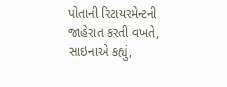પોતાની રિટાયરમેન્ટની જાહેરાત કરતી વખતે, સાઇનાએ કહ્યું,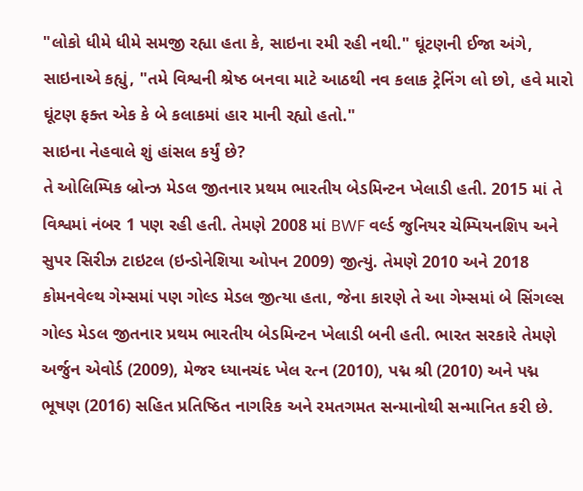"લોકો ધીમે ધીમે સમજી રહ્યા હતા કે, સાઇના રમી રહી નથી." ઘૂંટણની ઈજા અંગે, સાઇનાએ કહ્યું, "તમે વિશ્વની શ્રેષ્ઠ બનવા માટે આઠથી નવ કલાક ટ્રેનિંગ લો છો, હવે મારો ઘૂંટણ ફક્ત એક કે બે કલાકમાં હાર માની રહ્યો હતો."
સાઇના નેહવાલે શું હાંસલ કર્યું છે?
તે ઓલિમ્પિક બ્રોન્ઝ મેડલ જીતનાર પ્રથમ ભારતીય બેડમિન્ટન ખેલાડી હતી. 2015 માં તે વિશ્વમાં નંબર 1 પણ રહી હતી. તેમણે 2008 માં BWF વર્લ્ડ જુનિયર ચેમ્પિયનશિપ અને સુપર સિરીઝ ટાઇટલ (ઇન્ડોનેશિયા ઓપન 2009) જીત્યું. તેમણે 2010 અને 2018 કોમનવેલ્થ ગેમ્સમાં પણ ગોલ્ડ મેડલ જીત્યા હતા, જેના કારણે તે આ ગેમ્સમાં બે સિંગલ્સ ગોલ્ડ મેડલ જીતનાર પ્રથમ ભારતીય બેડમિન્ટન ખેલાડી બની હતી. ભારત સરકારે તેમણે અર્જુન એવોર્ડ (2009), મેજર ધ્યાનચંદ ખેલ રત્ન (2010), પદ્મ શ્રી (2010) અને પદ્મ ભૂષણ (2016) સહિત પ્રતિષ્ઠિત નાગરિક અને રમતગમત સન્માનોથી સન્માનિત કરી છે.